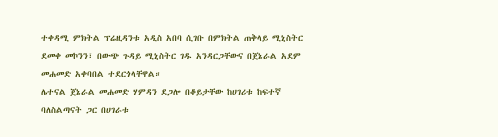ተቀዳሚ ምክትል ፕሬዚዳንቱ አዲስ አበባ ሲገቡ በምክትል ጠቅላይ ሚኒስትር ደመቀ መኮንን፣ በውጭ ጉዳይ ሚኒስትር ገዱ አንዳርጋቸውና በጀኔራል አደም መሐመድ አቀባበል ተደርጎላቸዋል።
ሌተናል ጀኔራል መሐመድ ሃምዳን ደጋሎ በቆይታቸው ከሀገሪቱ ከፍተኛ ባለስልጣናት ጋር በሀገራቱ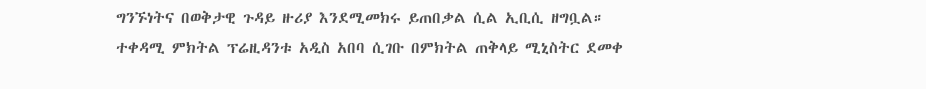ግንኙነትና በወቅታዊ ጉዳይ ዙሪያ እንደሚመክሩ ይጠበቃል ሲል ኢቢሲ ዘግቧል።
ተቀዳሚ ምክትል ፕሬዚዳንቱ አዲስ አበባ ሲገቡ በምክትል ጠቅላይ ሚኒስትር ደመቀ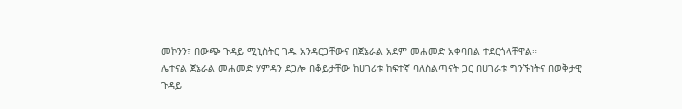መኮንን፣ በውጭ ጉዳይ ሚኒስትር ገዱ አንዳርጋቸውና በጀኔራል አደም መሐመድ አቀባበል ተደርጎላቸዋል።
ሌተናል ጀኔራል መሐመድ ሃምዳን ደጋሎ በቆይታቸው ከሀገሪቱ ከፍተኛ ባለስልጣናት ጋር በሀገራቱ ግንኙነትና በወቅታዊ ጉዳይ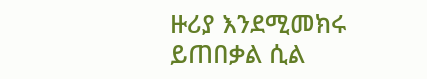ዙሪያ እንደሚመክሩ ይጠበቃል ሲል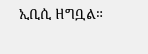ኢቢሲ ዘግቧል።